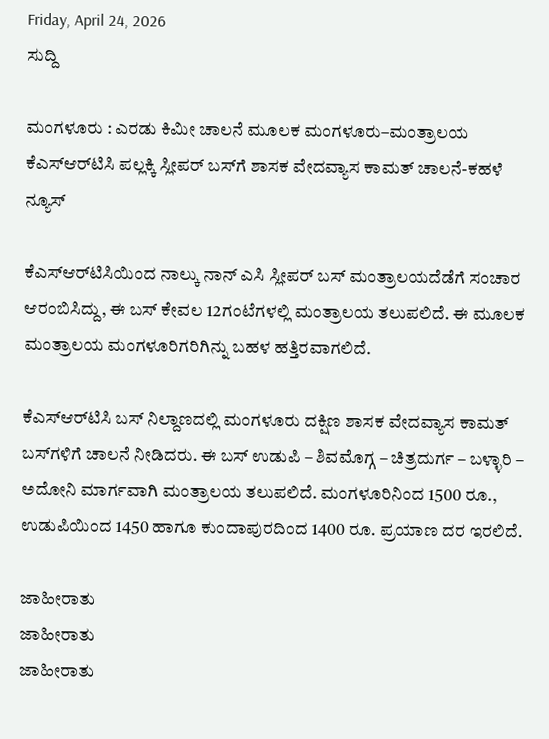Friday, April 24, 2026
ಸುದ್ದಿ

ಮಂಗಳೂರು : ಎರಡು ಕಿಮೀ ಚಾಲನೆ ಮೂಲಕ ಮಂಗಳೂರು–ಮಂತ್ರಾಲಯ ಕೆಎಸ್‌ಆರ್‌ಟಿಸಿ ಪಲ್ಲಕ್ಕಿ ಸ್ಲೀಪರ್ ಬಸ್‌ಗೆ ಶಾಸಕ ವೇದವ್ಯಾಸ ಕಾಮತ್ ಚಾಲನೆ-ಕಹಳೆ ನ್ಯೂಸ್

ಕೆಎಸ್ಆರ್‌ಟಿಸಿಯಿಂದ ನಾಲ್ಕು ನಾನ್ ಎಸಿ ಸ್ಲೀಪರ್ ಬಸ್‌ ಮಂತ್ರಾಲಯದೆಡೆಗೆ ಸಂಚಾರ ಆರಂಬಿಸಿದ್ದು, ಈ ಬಸ್ ಕೇವಲ 12ಗಂಟೆಗಳಲ್ಲಿ ಮಂತ್ರಾಲಯ ತಲುಪಲಿದೆ‌. ಈ ಮೂಲಕ ಮಂತ್ರಾಲಯ ಮಂಗಳೂರಿಗರಿಗಿನ್ನು ಬಹಳ ಹತ್ತಿರವಾಗಲಿದೆ.

ಕೆಎಸ್‌ಆರ್‌ಟಿಸಿ ಬಸ್ ನಿಲ್ದಾಣದಲ್ಲಿ ಮಂಗಳೂರು ದಕ್ಷಿಣ ಶಾಸಕ ವೇದವ್ಯಾಸ ಕಾಮತ್ ಬಸ್‌ಗಳಿಗೆ ಚಾಲನೆ ನೀಡಿದರು. ಈ ಬಸ್ ಉಡುಪಿ – ಶಿವಮೊಗ್ಗ – ಚಿತ್ರದುರ್ಗ – ಬಳ್ಳಾರಿ – ಅದೋನಿ ಮಾರ್ಗವಾಗಿ ಮಂತ್ರಾಲಯ ತಲುಪಲಿದೆ. ಮಂಗಳೂರಿನಿಂದ 1500 ರೂ‌., ಉಡುಪಿಯಿಂದ 1450 ಹಾಗೂ ಕುಂದಾಪುರದಿಂದ 1400 ರೂ. ಪ್ರಯಾಣ ದರ ಇರಲಿದೆ.

ಜಾಹೀರಾತು
ಜಾಹೀರಾತು
ಜಾಹೀರಾತು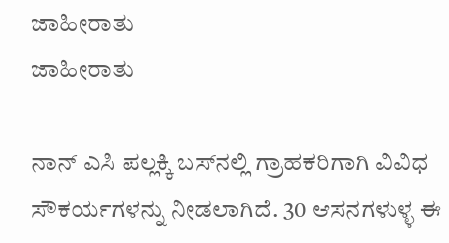ಜಾಹೀರಾತು
ಜಾಹೀರಾತು

ನಾನ್ ಎಸಿ ಪಲ್ಲಕ್ಕಿ ಬಸ್‌ನಲ್ಲಿ ಗ್ರಾಹಕರಿಗಾಗಿ ವಿವಿಧ ಸೌಕರ್ಯಗಳನ್ನು ನೀಡಲಾಗಿದೆ. 30 ಆಸನಗಳುಳ್ಳ ಈ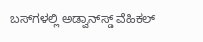ಬಸ್‌ಗಳಲ್ಲಿ ಅಡ್ವಾನ್‌ಸ್ಡ್ ವೆಹಿಕಲ್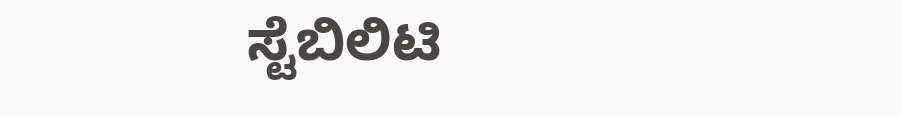ಸ್ಟೆಬಿಲಿಟಿ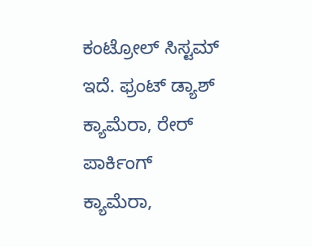ಕಂಟ್ರೋಲ್ ಸಿಸ್ಟಮ್ ಇದೆ. ಫ್ರಂಟ್ ಡ್ಯಾಶ್ ಕ್ಯಾಮೆರಾ, ರೇರ್ ಪಾರ್ಕಿಂಗ್ ಕ್ಯಾಮೆರಾ,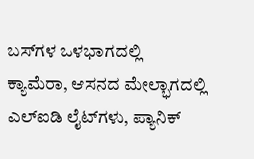ಬಸ್‌ಗಳ ಒಳಭಾಗದಲ್ಲಿ ಕ್ಯಾಮೆರಾ, ಆಸನದ ಮೇಲ್ಭಾಗದಲ್ಲಿ ಎಲ್‌ಐಡಿ ಲೈಟ್‌ಗಳು, ಪ್ಯಾನಿಕ್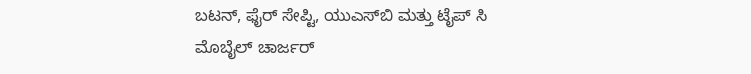ಬಟನ್, ಫೈರ್ ಸೇಪ್ಟಿ, ಯುಎಸ್‌ಬಿ ಮತ್ತು ಟೈಪ್ ಸಿ ಮೊಬೈಲ್ ಚಾರ್ಜರ್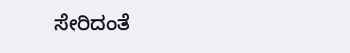ಸೇರಿದಂತೆ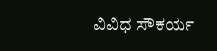ವಿವಿಧ ಸೌಕರ್ಯ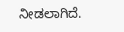ನೀಡಲಾಗಿದೆ.